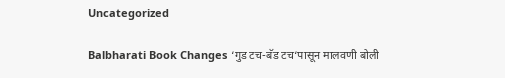Uncategorized

Balbharati Book Changes ‘गुड टच-बॅड टच‘पासून मालवणी बोली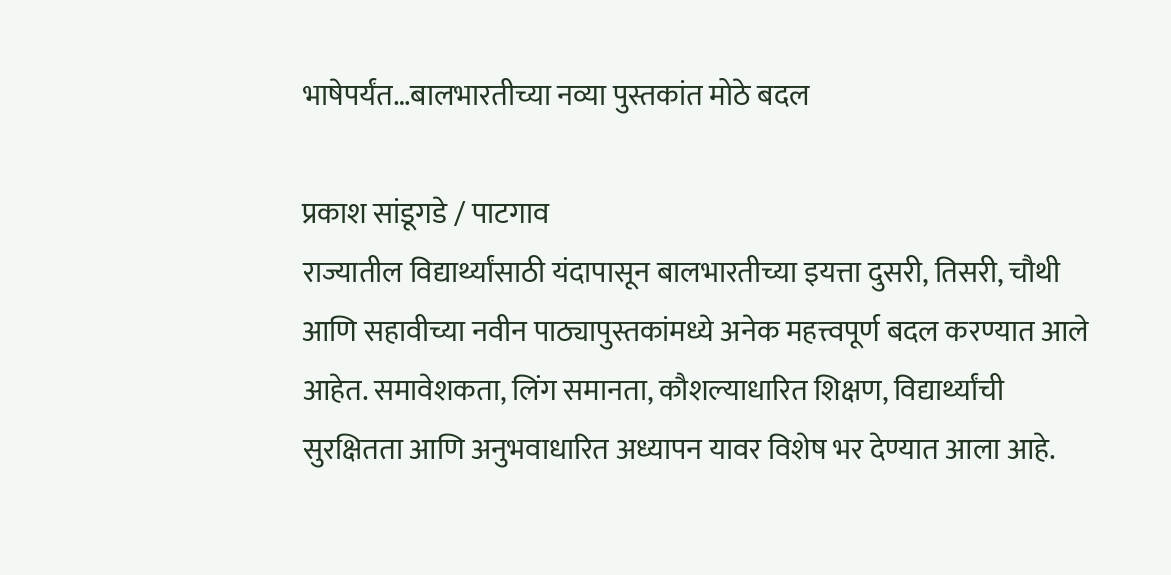भाषेपर्यंत…बालभारतीच्या नव्या पुस्तकांत मोठे बदल

प्रकाश सांडूगडे / पाटगाव
राज्यातील विद्यार्थ्यांसाठी यंदापासून बालभारतीच्या इयत्ता दुसरी, तिसरी, चौथी आणि सहावीच्या नवीन पाठ्यापुस्तकांमध्ये अनेक महत्त्वपूर्ण बदल करण्यात आले आहेत. समावेशकता, लिंग समानता, कौशल्याधारित शिक्षण, विद्यार्थ्यांची सुरक्षितता आणि अनुभवाधारित अध्यापन यावर विशेष भर देण्यात आला आहे.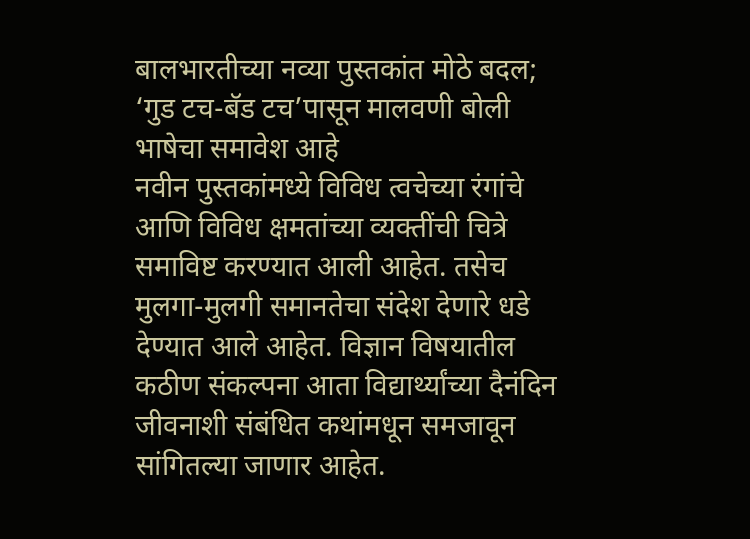बालभारतीच्या नव्या पुस्तकांत मोठे बदल; ‘गुड टच-बॅड टच’पासून मालवणी बोली भाषेचा समावेश आहे
नवीन पुस्तकांमध्ये विविध त्वचेच्या रंगांचे आणि विविध क्षमतांच्या व्यक्तींची चित्रे समाविष्ट करण्यात आली आहेत. तसेच मुलगा-मुलगी समानतेचा संदेश देणारे धडे देण्यात आले आहेत. विज्ञान विषयातील कठीण संकल्पना आता विद्यार्थ्यांच्या दैनंदिन जीवनाशी संबंधित कथांमधून समजावून सांगितल्या जाणार आहेत.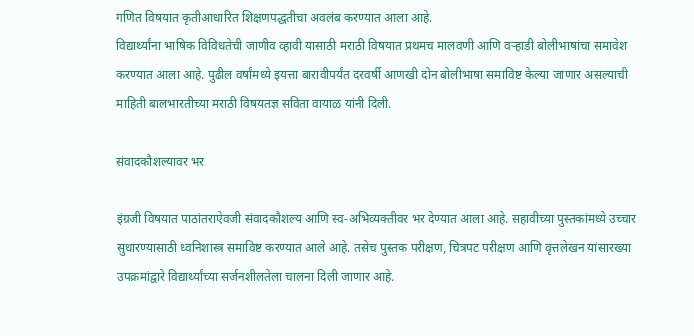गणित विषयात कृतीआधारित शिक्षणपद्धतीचा अवलंब करण्यात आला आहे.
विद्यार्थ्यांना भाषिक विविधतेची जाणीव व्हावी यासाठी मराठी विषयात प्रथमच मालवणी आणि वऱ्हाडी बोलीभाषांचा समावेश करण्यात आला आहे. पुढील वर्षांमध्ये इयत्ता बारावीपर्यंत दरवर्षी आणखी दोन बोलीभाषा समाविष्ट केल्या जाणार असल्याची माहिती बालभारतीच्या मराठी विषयतज्ञ सविता वायाळ यांनी दिली.

संवादकौशल्यावर भर

इंग्रजी विषयात पाठांतराऐवजी संवादकौशल्य आणि स्व-अभिव्यक्तीवर भर देण्यात आला आहे. सहावीच्या पुस्तकांमध्ये उच्चार सुधारण्यासाठी ध्वनिशास्त्र समाविष्ट करण्यात आले आहे. तसेच पुस्तक परीक्षण, चित्रपट परीक्षण आणि वृत्तलेखन यांसारख्या उपक्रमांद्वारे विद्यार्थ्यांच्या सर्जनशीलतेला चालना दिली जाणार आहे.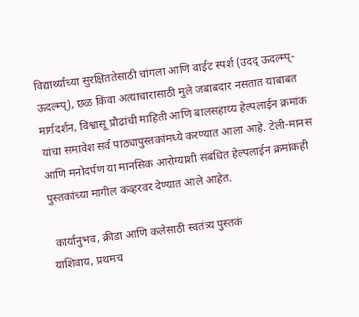विद्यार्थ्यांच्या सुरक्षिततेसाठी चांगला आणि वाईट स्पर्श (उदद् ऊदल्म्प्- ऊदल्म्प्), छळ किंवा अत्याचारासाठी मुले जबाबदार नसतात याबाबत मार्गदर्शन, विश्वासू प्रौढांची माहिती आणि बालसहाय्य हेल्पलाईन क्रमांक यांचा समावेश सर्व पाठ्यापुस्तकांमध्ये करण्यात आला आहे. टेली-मानस आणि मनोदर्पण या मानसिक आरोग्याशी संबंधित हेल्पलाईन क्रमांकही पुस्तकांच्या मागील कव्हरवर देण्यात आले आहेत.

 कार्यानुभव, क्रीडा आणि कलेसाठी स्वतंत्र्य पुस्तकं
याशिवाय, प्रथमच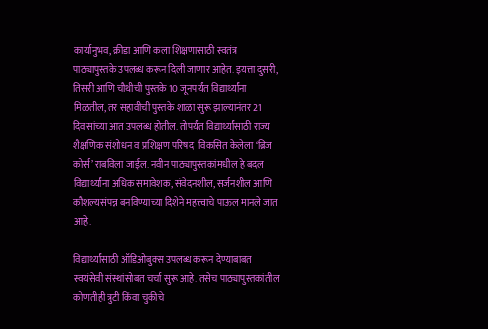कार्यानुभव, क्रीडा आणि कला शिक्षणासाठी स्वतंत्र पाठ्यापुस्तके उपलब्ध करून दिली जाणार आहेत. इयत्ता दुसरी, तिसरी आणि चौथीची पुस्तके 10 जूनपर्यंत विद्यार्थ्यांना मिळतील, तर सहावीची पुस्तके शाळा सुरू झाल्यानंतर 21 दिवसांच्या आत उपलब्ध होतील. तोपर्यंत विद्यार्थ्यांसाठी राज्य शैक्षणिक संशोधन व प्रशिक्षण परिषद  विकसित केलेला ‘ब्रिज कोर्स’ राबविला जाईल. नवीन पाठ्यापुस्तकांमधील हे बदल विद्यार्थ्यांना अधिक समावेशक, संवेदनशील, सर्जनशील आणि कौशल्यसंपन्न बनविण्याच्या दिशेने महत्त्वाचे पाऊल मानले जात आहे.

विद्यार्थ्यांसाठी ऑडिओबुक्स उपलब्ध करून देण्याबाबत स्वयंसेवी संस्थांसोबत चर्चा सुरू आहे. तसेच पाठ्यापुस्तकांतील कोणतीही त्रुटी किंवा चुकीचे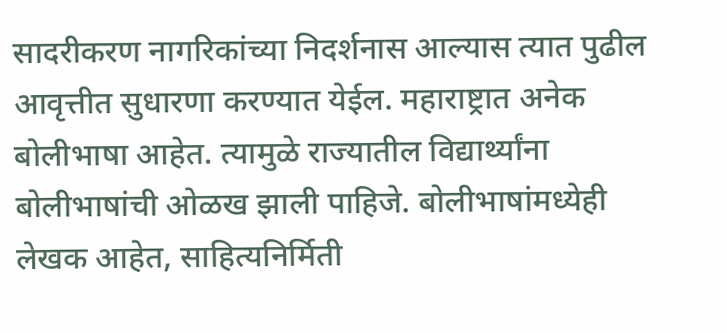सादरीकरण नागरिकांच्या निदर्शनास आल्यास त्यात पुढील आवृत्तीत सुधारणा करण्यात येईल. महाराष्ट्रात अनेक बोलीभाषा आहेत. त्यामुळे राज्यातील विद्यार्थ्यांना बोलीभाषांची ओळख झाली पाहिजे. बोलीभाषांमध्येही लेखक आहेत, साहित्यनिर्मिती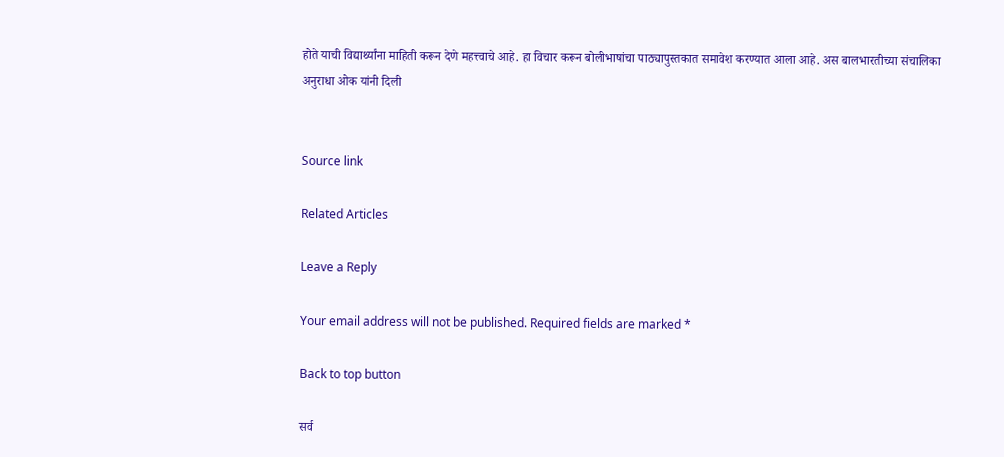होते याची विद्यार्थ्यांना माहिती करून देणे महत्त्वाचे आहे. हा विचार करून बोलीभाषांचा पाठ्यापुस्तकात समावेश करण्यात आला आहे. अस बालभारतीच्या संचालिका अनुराधा ओक यांनी दिली


Source link

Related Articles

Leave a Reply

Your email address will not be published. Required fields are marked *

Back to top button

सर्व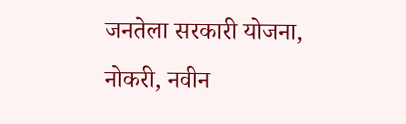जनतेला सरकारी योजना, नोकरी, नवीन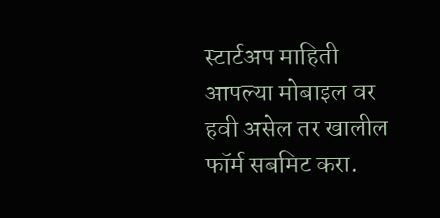स्टार्टअप माहिती आपल्या मोबाइल वर हवी असेल तर खालील फॉर्म सबमिट करा.